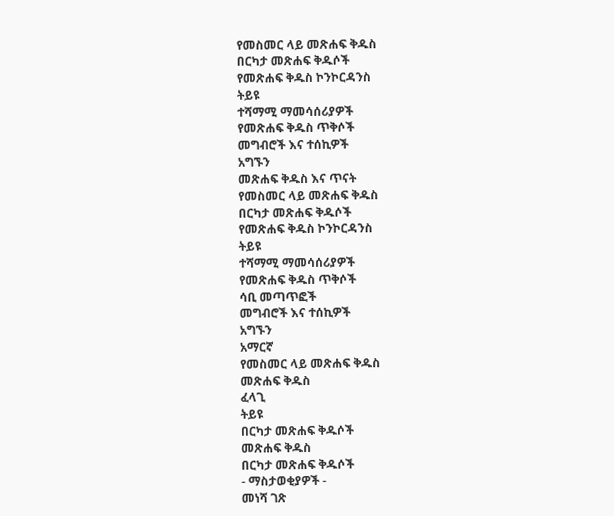የመስመር ላይ መጽሐፍ ቅዱስ
በርካታ መጽሐፍ ቅዱሶች
የመጽሐፍ ቅዱስ ኮንኮርዳንስ
ትይዩ
ተሻማሚ ማመሳሰሪያዎች
የመጽሐፍ ቅዱስ ጥቅሶች
መግብሮች እና ተሰኪዎች
አግኙን
መጽሐፍ ቅዱስ እና ጥናት
የመስመር ላይ መጽሐፍ ቅዱስ
በርካታ መጽሐፍ ቅዱሶች
የመጽሐፍ ቅዱስ ኮንኮርዳንስ
ትይዩ
ተሻማሚ ማመሳሰሪያዎች
የመጽሐፍ ቅዱስ ጥቅሶች
ሳቢ መጣጥፎች
መግብሮች እና ተሰኪዎች
አግኙን
አማርኛ
የመስመር ላይ መጽሐፍ ቅዱስ
መጽሐፍ ቅዱስ
ፈላጊ
ትይዩ
በርካታ መጽሐፍ ቅዱሶች
መጽሐፍ ቅዱስ
በርካታ መጽሐፍ ቅዱሶች
- ማስታወቂያዎች -
መነሻ ገጽ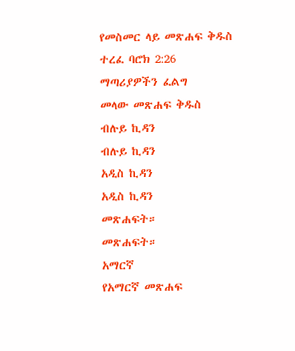የመስመር ላይ መጽሐፍ ቅዱስ
ተረፈ ባሮክ 2:26
ማጣሪያዎችን ፈልግ
መላው መጽሐፍ ቅዱስ
ብሉይ ኪዳን
ብሉይ ኪዳን
አዲስ ኪዳን
አዲስ ኪዳን
መጽሐፍት።
መጽሐፍት።
አማርኛ
የአማርኛ መጽሐፍ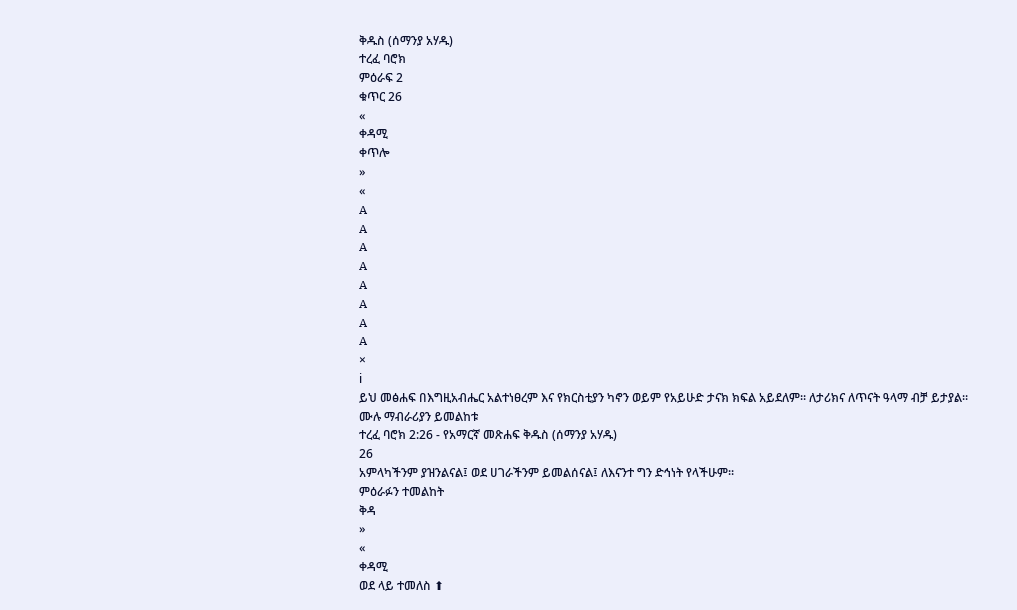ቅዱስ (ሰማንያ አሃዱ)
ተረፈ ባሮክ
ምዕራፍ 2
ቁጥር 26
«
ቀዳሚ
ቀጥሎ
»
«
A
A
A
A
A
A
A
A
×
ℹ
ይህ መፅሐፍ በእግዚአብሔር አልተነፀረም እና የክርስቲያን ካኖን ወይም የአይሁድ ታናክ ክፍል አይደለም። ለታሪክና ለጥናት ዓላማ ብቻ ይታያል።
ሙሉ ማብራሪያን ይመልከቱ
ተረፈ ባሮክ 2:26 - የአማርኛ መጽሐፍ ቅዱስ (ሰማንያ አሃዱ)
26
አምላካችንም ያዝንልናል፤ ወደ ሀገራችንም ይመልሰናል፤ ለእናንተ ግን ድኅነት የላችሁም።
ምዕራፉን ተመልከት
ቅዳ
»
«
ቀዳሚ
ወደ ላይ ተመለስ ⬆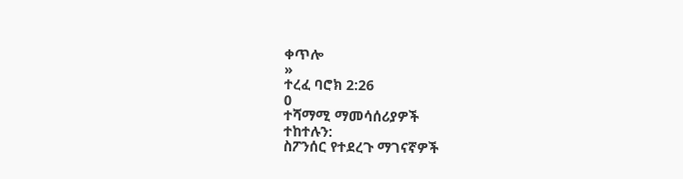ቀጥሎ
»
ተረፈ ባሮክ 2:26
0
ተሻማሚ ማመሳሰሪያዎች
ተከተሉን:
ስፖንሰር የተደረጉ ማገናኛዎች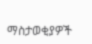ማስታወቂያዎች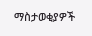ማስታወቂያዎች